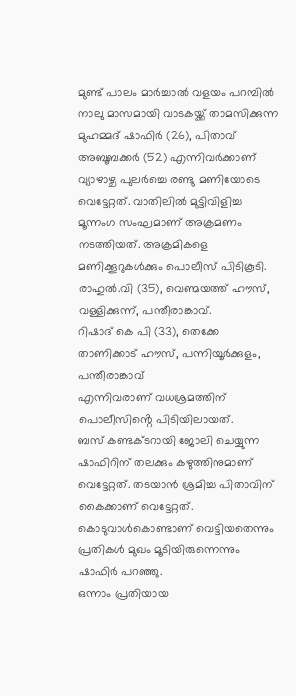മുണ്ട് പാലം മാർച്ചാൽ വളയം പറമ്പിൽ
നാലു മാസമായി വാടകയ്ക്ക് താമസിക്കുന്ന മുഹമ്മദ് ഷാഫിർ (26), പിതാവ് അബൂബക്കർ (52) എന്നിവർക്കാണ് വ്യാഴാഴ്ച പുലർച്ചെ രണ്ടു മണിയോടെ വെട്ടേറ്റത്. വാതിലിൽ മുട്ടിവിളിച്ച മൂന്നംഗ സംഘമാണ് അക്രമണം നടത്തിയത്. അക്രമികളെ മണിക്കൂറുകൾക്കും പൊലീസ് പിടികൂടി.
രാഹുൽ.വി (35), വെണ്മയത്ത് ഹൗസ്, വള്ളിക്കുന്ന്, പന്തീരാങ്കാവ്.
റിഷാദ് കെ പി (33), തെക്കേ താണിക്കാട് ഹൗസ്, പന്നിയൂർക്കുളം, പന്തീരാങ്കാവ്
എന്നിവരാണ് വധശ്രമത്തിന് പൊലീസിൻ്റെ പിടിയിലായത്.
ബസ് കണ്ടക്ടറായി ജോലി ചെയ്യുന്ന ഷാഫിറിന് തലക്കും കഴുത്തിനുമാണ് വെട്ടേറ്റത്. തടയാൻ ശ്രമിച്ച പിതാവിന് കൈക്കാണ് വെട്ടേറ്റത്. കൊടുവാൾകൊണ്ടാണ് വെട്ടിയതെന്നും പ്രതികൾ മുഖം മൂടിയിരുന്നെന്നും ഷാഫിർ പറഞ്ഞു.
ഒന്നാം പ്രതിയായ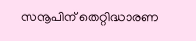സനൂപിന് തെറ്റിദ്ധാരണ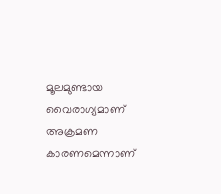മൂലമുണ്ടായ വൈരാഗ്യമാണ് അക്രമണ കാരണമെന്നാണ്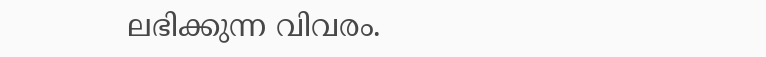ലഭിക്കുന്ന വിവരം.